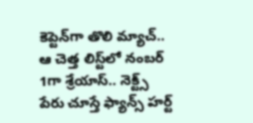కెప్టెన్‌గా తొలి మ్యాచ్‌.. ఆ చెత్త లిస్ట్‌లో నంబర్ 1గా శ్రేయాస్.. నెక్ట్స్ పేరు చూస్తే ఫ్యాన్స్ హర్ట్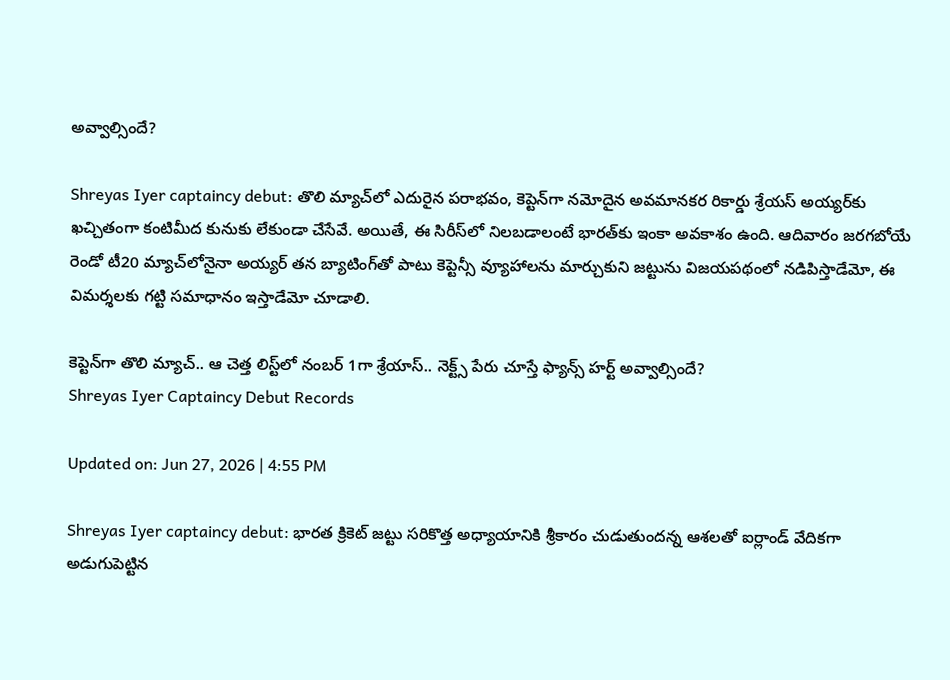అవ్వాల్సిందే?

Shreyas Iyer captaincy debut: తొలి మ్యాచ్‌లో ఎదురైన పరాభవం, కెప్టెన్‌గా నమోదైన అవమానకర రికార్డు శ్రేయస్ అయ్యర్‌కు ఖచ్చితంగా కంటిమీద కునుకు లేకుండా చేసేవే. అయితే, ఈ సిరీస్‌లో నిలబడాలంటే భారత్‌కు ఇంకా అవకాశం ఉంది. ఆదివారం జరగబోయే రెండో టీ20 మ్యాచ్‌లోనైనా అయ్యర్ తన బ్యాటింగ్‌తో పాటు కెప్టెన్సీ వ్యూహాలను మార్చుకుని జట్టును విజయపథంలో నడిపిస్తాడేమో, ఈ విమర్శలకు గట్టి సమాధానం ఇస్తాడేమో చూడాలి.

కెప్టెన్‌గా తొలి మ్యాచ్‌.. ఆ చెత్త లిస్ట్‌లో నంబర్ 1గా శ్రేయాస్.. నెక్ట్స్ పేరు చూస్తే ఫ్యాన్స్ హర్ట్ అవ్వాల్సిందే?
Shreyas Iyer Captaincy Debut Records

Updated on: Jun 27, 2026 | 4:55 PM

Shreyas Iyer captaincy debut: భారత క్రికెట్ జట్టు సరికొత్త అధ్యాయానికి శ్రీకారం చుడుతుందన్న ఆశలతో ఐర్లాండ్ వేదికగా అడుగుపెట్టిన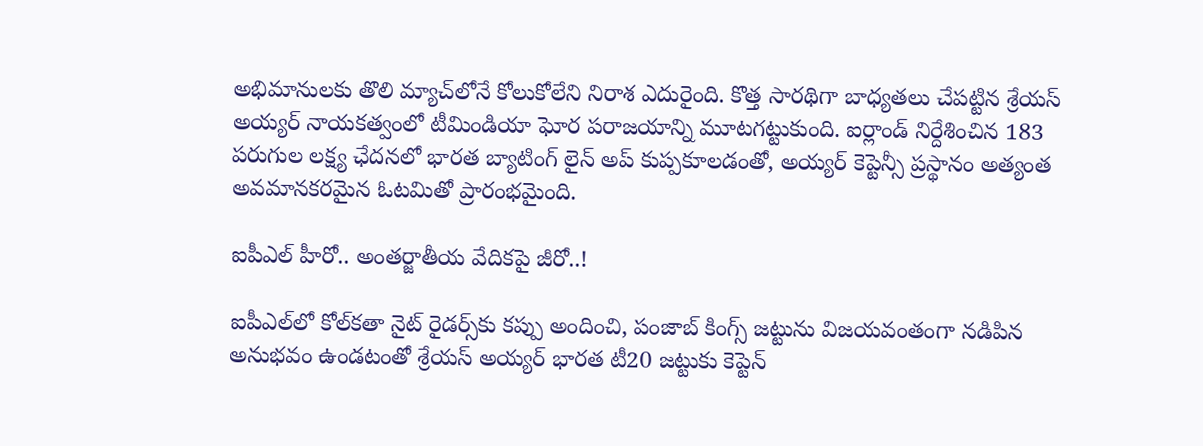అభిమానులకు తొలి మ్యాచ్‌లోనే కోలుకోలేని నిరాశ ఎదురైంది. కొత్త సారథిగా బాధ్యతలు చేపట్టిన శ్రేయస్ అయ్యర్ నాయకత్వంలో టీమిండియా ఘోర పరాజయాన్ని మూటగట్టుకుంది. ఐర్లాండ్ నిర్దేశించిన 183 పరుగుల లక్ష్య ఛేదనలో భారత బ్యాటింగ్ లైన్ అప్ కుప్పకూలడంతో, అయ్యర్ కెప్టెన్సీ ప్రస్థానం అత్యంత అవమానకరమైన ఓటమితో ప్రారంభమైంది.

ఐపీఎల్ హీరో.. అంతర్జాతీయ వేదికపై జీరో..!

ఐపీఎల్‌లో కోల్‌కతా నైట్ రైడర్స్‌కు కప్పు అందించి, పంజాబ్ కింగ్స్ జట్టును విజయవంతంగా నడిపిన అనుభవం ఉండటంతో శ్రేయస్ అయ్యర్ భారత టీ20 జట్టుకు కెప్టెన్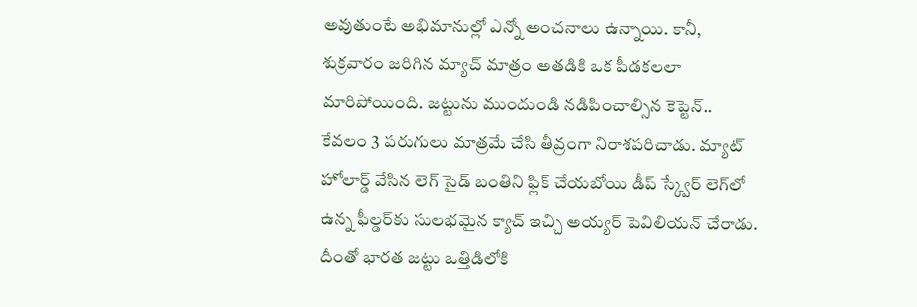అవుతుంటే అభిమానుల్లో ఎన్నో అంచనాలు ఉన్నాయి. కానీ, శుక్రవారం జరిగిన మ్యాచ్ మాత్రం అతడికి ఒక పీడకలలా మారిపోయింది. జట్టును ముందుండి నడిపించాల్సిన కెప్టెన్.. కేవలం 3 పరుగులు మాత్రమే చేసి తీవ్రంగా నిరాశపరిచాడు. మ్యాట్ హోలార్డ్ వేసిన లెగ్ సైడ్ బంతిని ఫ్లిక్ చేయబోయి డీప్ స్క్వేర్ లెగ్‌లో ఉన్న ఫీల్డర్‌కు సులభమైన క్యాచ్ ఇచ్చి అయ్యర్ పెవిలియన్ చేరాడు. దీంతో భారత జట్టు ఒత్తిడిలోకి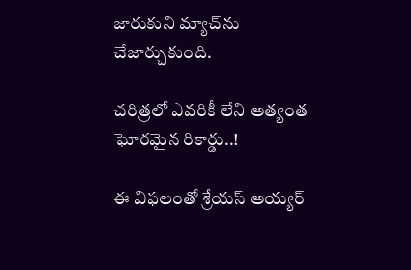జారుకుని మ్యాచ్‌ను చేజార్చుకుంది.

చరిత్రలో ఎవరికీ లేని అత్యంత ఘోరమైన రికార్డు..!

ఈ విఫలంతో శ్రేయస్ అయ్యర్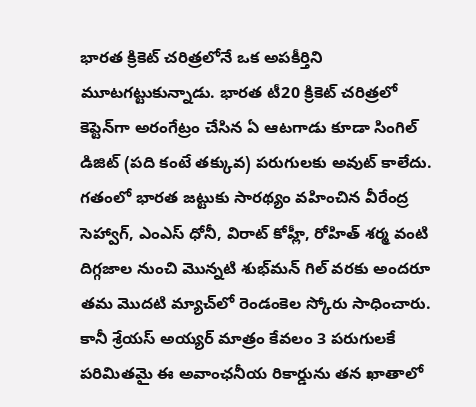భారత క్రికెట్ చరిత్రలోనే ఒక అపకీర్తిని మూటగట్టుకున్నాడు. భారత టీ20 క్రికెట్ చరిత్రలో కెప్టెన్‌గా అరంగేట్రం చేసిన ఏ ఆటగాడు కూడా సింగిల్ డిజిట్ (పది కంటే తక్కువ) పరుగులకు అవుట్ కాలేదు. గతంలో భారత జట్టుకు సారథ్యం వహించిన వీరేంద్ర సెహ్వాగ్, ఎంఎస్ ధోనీ, విరాట్ కోహ్లీ, రోహిత్ శర్మ వంటి దిగ్గజాల నుంచి మొన్నటి శుభ్‌మన్ గిల్ వరకు అందరూ తమ మొదటి మ్యాచ్‌లో రెండంకెల స్కోరు సాధించారు. కానీ శ్రేయస్ అయ్యర్ మాత్రం కేవలం 3 పరుగులకే పరిమితమై ఈ అవాంఛనీయ రికార్డును తన ఖాతాలో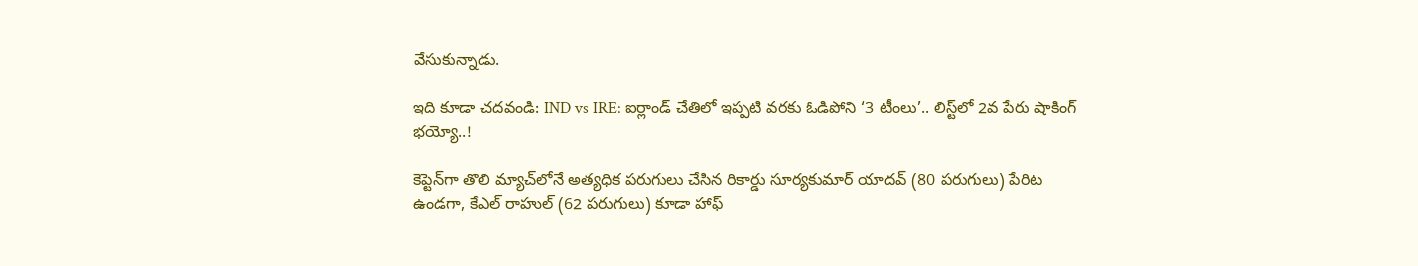వేసుకున్నాడు.

ఇది కూడా చదవండి: IND vs IRE: ఐర్లాండ్ చేతిలో ఇప్పటి వరకు ఓడిపోని ‘3 టీంలు’.. లిస్ట్‌లో 2వ పేరు షాకింగ్ భయ్యో..!

కెప్టెన్‌గా తొలి మ్యాచ్‌లోనే అత్యధిక పరుగులు చేసిన రికార్డు సూర్యకుమార్ యాదవ్ (80 పరుగులు) పేరిట ఉండగా, కేఎల్ రాహుల్ (62 పరుగులు) కూడా హాఫ్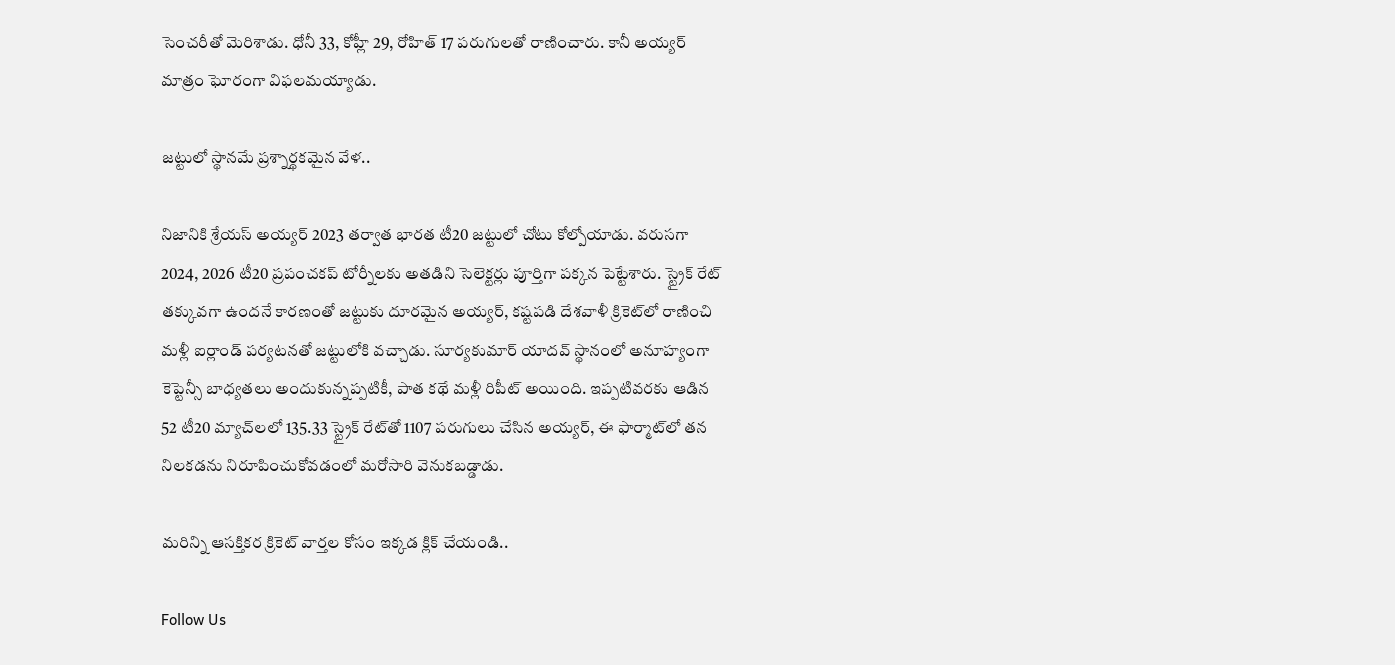సెంచరీతో మెరిశాడు. ధోనీ 33, కోహ్లీ 29, రోహిత్ 17 పరుగులతో రాణించారు. కానీ అయ్యర్ మాత్రం ఘోరంగా విఫలమయ్యాడు.

జట్టులో స్థానమే ప్రశ్నార్థకమైన వేళ..

నిజానికి శ్రేయస్ అయ్యర్ 2023 తర్వాత భారత టీ20 జట్టులో చోటు కోల్పోయాడు. వరుసగా 2024, 2026 టీ20 ప్రపంచకప్ టోర్నీలకు అతడిని సెలెక్టర్లు పూర్తిగా పక్కన పెట్టేశారు. స్ట్రైక్ రేట్ తక్కువగా ఉందనే కారణంతో జట్టుకు దూరమైన అయ్యర్, కష్టపడి దేశవాళీ క్రికెట్‌లో రాణించి మళ్లీ ఐర్లాండ్ పర్యటనతో జట్టులోకి వచ్చాడు. సూర్యకుమార్ యాదవ్ స్థానంలో అనూహ్యంగా కెప్టెన్సీ బాధ్యతలు అందుకున్నప్పటికీ, పాత కథే మళ్లీ రిపీట్ అయింది. ఇప్పటివరకు ఆడిన 52 టీ20 మ్యాచ్‌లలో 135.33 స్ట్రైక్ రేట్‌తో 1107 పరుగులు చేసిన అయ్యర్, ఈ ఫార్మాట్‌లో తన నిలకడను నిరూపించుకోవడంలో మరోసారి వెనుకబడ్డాడు.

మరిన్ని ఆసక్తికర క్రికెట్ వార్తల కోసం ఇక్కడ క్లిక్ చేయండి..

Follow Us